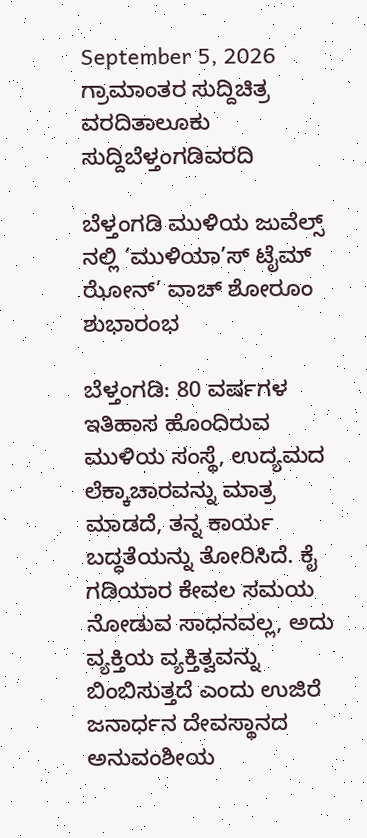September 5, 2026
ಗ್ರಾಮಾಂತರ ಸುದ್ದಿಚಿತ್ರ ವರದಿತಾಲೂಕು ಸುದ್ದಿಬೆಳ್ತಂಗಡಿವರದಿ

ಬೆಳ್ತಂಗಡಿ ಮುಳಿಯ ಜುವೆಲ್ಸ್ ನಲ್ಲಿ ‘ಮುಳಿಯಾ’ಸ್ ಟೈಮ್ ಝೋನ್’ ವಾಚ್ ಶೋರೂಂ ಶುಭಾರಂಭ

ಬೆಳ್ತಂಗಡಿ: 80 ವರ್ಷಗಳ ಇತಿಹಾಸ ಹೊಂದಿರುವ ಮುಳಿಯ ಸಂಸ್ಥೆ, ಉದ್ಯಮದ ಲೆಕ್ಕಾಚಾರವನ್ನು ಮಾತ್ರ ಮಾಡದೆ, ತನ್ನ ಕಾರ್ಯ ಬದ್ಧತೆಯನ್ನು ತೋರಿಸಿದೆ. ಕೈ ಗಡಿಯಾರ ಕೇವಲ ಸಮಯ ನೋಡುವ ಸಾಧನವಲ್ಲ, ಅದು ವ್ಯಕ್ತಿಯ ವ್ಯಕ್ತಿತ್ವವನ್ನು ಬಿಂಬಿಸುತ್ತದೆ ಎಂದು ಉಜಿರೆ ಜನಾರ್ಧನ ದೇವಸ್ಥಾನದ ಅನುವಂಶೀಯ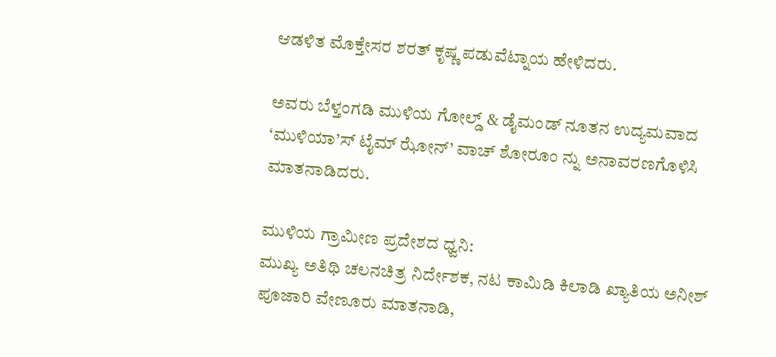ಆಡಳಿತ ಮೊಕ್ತೇಸರ ಶರತ್ ಕೃಷ್ಣ ಪಡುವೆಟ್ನಾಯ ಹೇಳಿದರು.

ಅವರು ಬೆಳ್ತಂಗಡಿ ಮುಳಿಯ ಗೋಲ್ಡ್ & ಡೈಮಂಡ್ ನೂತನ ಉದ್ಯಮವಾದ ‘ಮುಳಿಯಾ’ಸ್ ಟೈಮ್ ಝೋನ್’ ವಾಚ್ ಶೋರೂಂ ನ್ನು ಅನಾವರಣಗೊಳಿಸಿ ಮಾತನಾಡಿದರು.

ಮುಳಿಯ ಗ್ರಾಮೀಣ ಪ್ರದೇಶದ ಧ್ವನಿ:
ಮುಖ್ಯ ಅತಿಥಿ ಚಲನಚಿತ್ರ ನಿರ್ದೇಶಕ, ನಟ ಕಾಮಿಡಿ ಕಿಲಾಡಿ ಖ್ಯಾತಿಯ ಅನೀಶ್ ಪೂಜಾರಿ ವೇಣೂರು ಮಾತನಾಡಿ,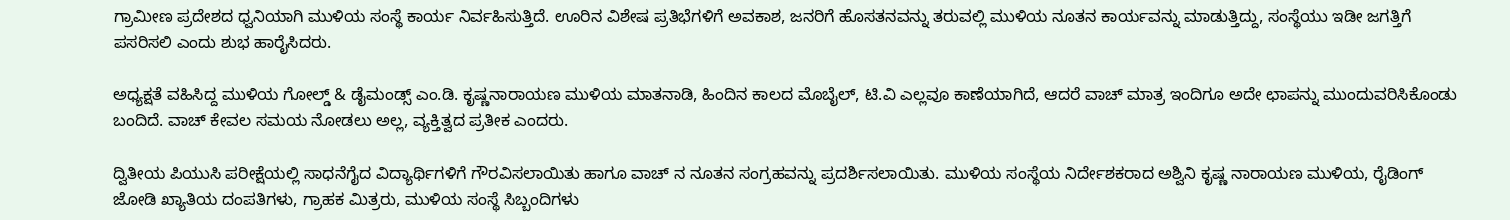ಗ್ರಾಮೀಣ ಪ್ರದೇಶದ ಧ್ವನಿಯಾಗಿ ಮುಳಿಯ ಸಂಸ್ಥೆ ಕಾರ್ಯ ನಿರ್ವಹಿಸುತ್ತಿದೆ. ಊರಿನ ವಿಶೇಷ ಪ್ರತಿಭೆಗಳಿಗೆ ಅವಕಾಶ, ಜನರಿಗೆ ಹೊಸತನವನ್ನು ತರುವಲ್ಲಿ ಮುಳಿಯ ನೂತನ ಕಾರ್ಯವನ್ನು ಮಾಡುತ್ತಿದ್ದು, ಸಂಸ್ಥೆಯು ಇಡೀ ಜಗತ್ತಿಗೆ ಪಸರಿಸಲಿ ಎಂದು ಶುಭ ಹಾರೈಸಿದರು.

ಅಧ್ಯಕ್ಷತೆ ವಹಿಸಿದ್ದ ಮುಳಿಯ ಗೋಲ್ಡ್ & ಡೈಮಂಡ್ಸ್ ಎಂ.ಡಿ. ಕೃಷ್ಣನಾರಾಯಣ ಮುಳಿಯ ಮಾತನಾಡಿ, ಹಿಂದಿನ ಕಾಲದ ಮೊಬೈಲ್, ಟಿ.ವಿ ಎಲ್ಲವೂ ಕಾಣೆಯಾಗಿದೆ, ಆದರೆ ವಾಚ್ ಮಾತ್ರ ಇಂದಿಗೂ ಅದೇ ಛಾಪನ್ನು ಮುಂದುವರಿಸಿಕೊಂಡು ಬಂದಿದೆ. ವಾಚ್ ಕೇವಲ ಸಮಯ ನೋಡಲು ಅಲ್ಲ, ವ್ಯಕ್ತಿತ್ವದ ಪ್ರತೀಕ ಎಂದರು.

ದ್ವಿತೀಯ ಪಿಯುಸಿ ಪರೀಕ್ಷೆಯಲ್ಲಿ ಸಾಧನೆಗೈದ ವಿದ್ಯಾರ್ಥಿಗಳಿಗೆ ಗೌರವಿಸಲಾಯಿತು ಹಾಗೂ ವಾಚ್ ನ ನೂತನ ಸಂಗ್ರಹವನ್ನು ಪ್ರದರ್ಶಿಸಲಾಯಿತು. ಮುಳಿಯ ಸಂಸ್ಥೆಯ ನಿರ್ದೇಶಕರಾದ ಅಶ್ವಿನಿ ಕೃಷ್ಣ ನಾರಾಯಣ ಮುಳಿಯ, ರೈಡಿಂಗ್ ಜೋಡಿ ಖ್ಯಾತಿಯ ದಂಪತಿಗಳು, ಗ್ರಾಹಕ ಮಿತ್ರರು, ಮುಳಿಯ ಸಂಸ್ಥೆ ಸಿಬ್ಬಂದಿಗಳು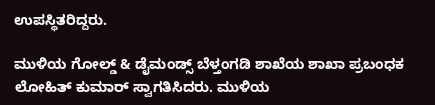ಉಪಸ್ಥಿತರಿದ್ದರು.

ಮುಳಿಯ ಗೋಲ್ಡ್ & ಡೈಮಂಡ್ಸ್ ಬೆಳ್ತಂಗಡಿ ಶಾಖೆಯ ಶಾಖಾ ಪ್ರಬಂಧಕ ಲೋಹಿತ್ ಕುಮಾರ್ ಸ್ವಾಗತಿಸಿದರು. ಮುಳಿಯ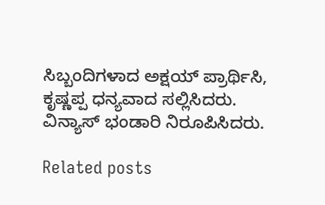ಸಿಬ್ಬಂದಿಗಳಾದ ಅಕ್ಷಯ್ ಪ್ರಾರ್ಥಿಸಿ, ಕೃಷ್ಣಪ್ಪ ಧನ್ಯವಾದ ಸಲ್ಲಿಸಿದರು. ವಿನ್ಯಾಸ್ ಭಂಡಾರಿ ನಿರೂಪಿಸಿದರು.

Related posts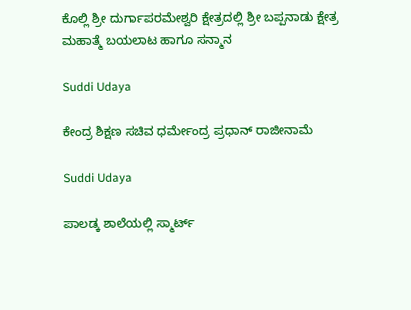ಕೊಲ್ಲಿ ಶ್ರೀ ದುರ್ಗಾಪರಮೇಶ್ವರಿ ಕ್ಷೇತ್ರದಲ್ಲಿ ಶ್ರೀ ಬಪ್ಪನಾಡು ಕ್ಷೇತ್ರ ಮಹಾತ್ಮೆ ಬಯಲಾಟ ಹಾಗೂ ಸನ್ಮಾನ

Suddi Udaya

ಕೇಂದ್ರ ಶಿಕ್ಷಣ ಸಚಿವ ಧರ್ಮೇಂದ್ರ ಪ್ರಧಾನ್ ರಾಜೀನಾಮೆ

Suddi Udaya

ಪಾಲಡ್ಕ ಶಾಲೆಯಲ್ಲಿ ಸ್ಮಾರ್ಟ್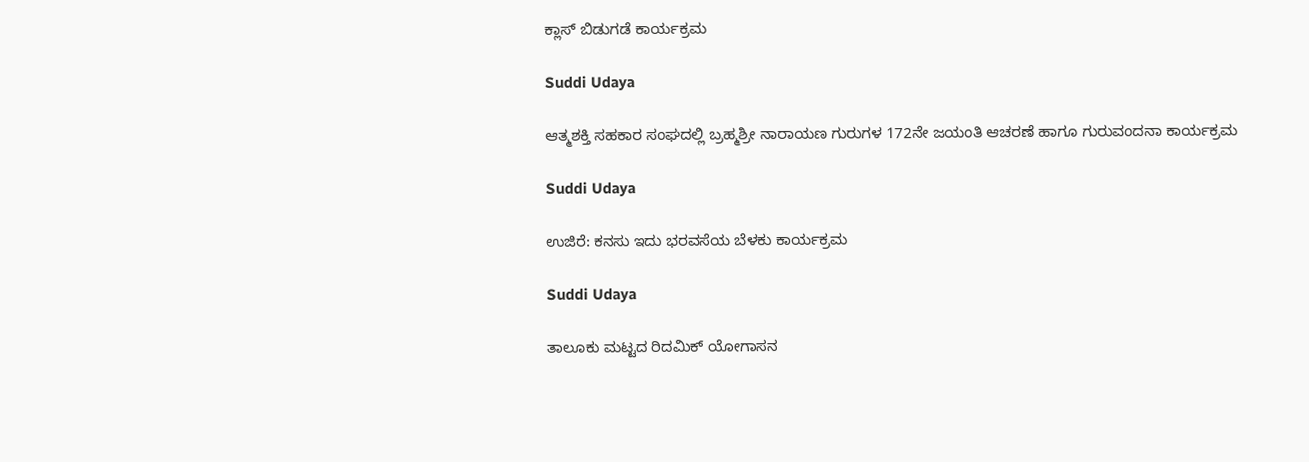ಕ್ಲಾಸ್ ಬಿಡುಗಡೆ ಕಾರ್ಯಕ್ರಮ

Suddi Udaya

ಆತ್ಮಶಕ್ತಿ ಸಹಕಾರ ಸಂಘದಲ್ಲಿ ಬ್ರಹ್ಮಶ್ರೀ ನಾರಾಯಣ ಗುರುಗಳ 172ನೇ ಜಯಂತಿ ಆಚರಣೆ ಹಾಗೂ ಗುರುವಂದನಾ ಕಾರ್ಯಕ್ರಮ

Suddi Udaya

ಉಜಿರೆ: ಕನಸು ಇದು ಭರವಸೆಯ ಬೆಳಕು ಕಾರ್ಯಕ್ರಮ

Suddi Udaya

ತಾಲೂಕು ಮಟ್ಟದ ರಿದಮಿಕ್ ಯೋಗಾಸನ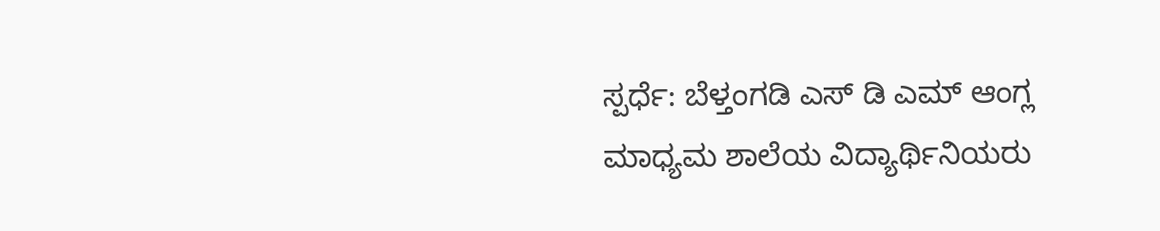ಸ್ಪರ್ಧೆ: ಬೆಳ್ತಂಗಡಿ ಎಸ್ ಡಿ ಎಮ್ ಆಂಗ್ಲ ಮಾಧ್ಯಮ ಶಾಲೆಯ ವಿದ್ಯಾರ್ಥಿನಿಯರು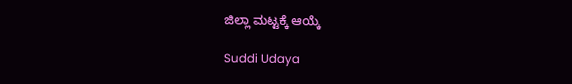ಜಿಲ್ಲಾ ಮಟ್ಟಕ್ಕೆ ಆಯ್ಕೆ

Suddi Udaya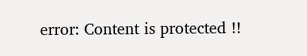error: Content is protected !!